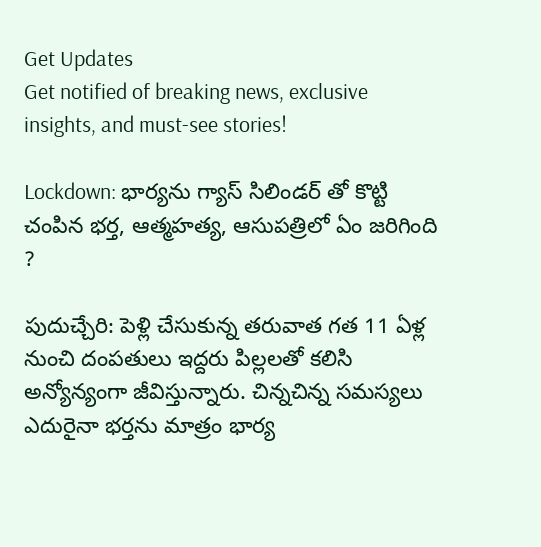Get Updates
Get notified of breaking news, exclusive insights, and must-see stories!

Lockdown: భార్యను గ్యాస్ సిలిండర్ తో కొట్టి చంపిన భర్త, ఆత్మహత్య, ఆసుపత్రిలో ఏం జరిగింది ?

పుదుచ్చేరి: పెళ్లి చేసుకున్న తరువాత గత 11 ఏళ్ల నుంచి దంపతులు ఇద్దరు పిల్లలతో కలిసి అన్యోన్యంగా జీవిస్తున్నారు. చిన్నచిన్న సమస్యలు ఎదురైనా భర్తను మాత్రం భార్య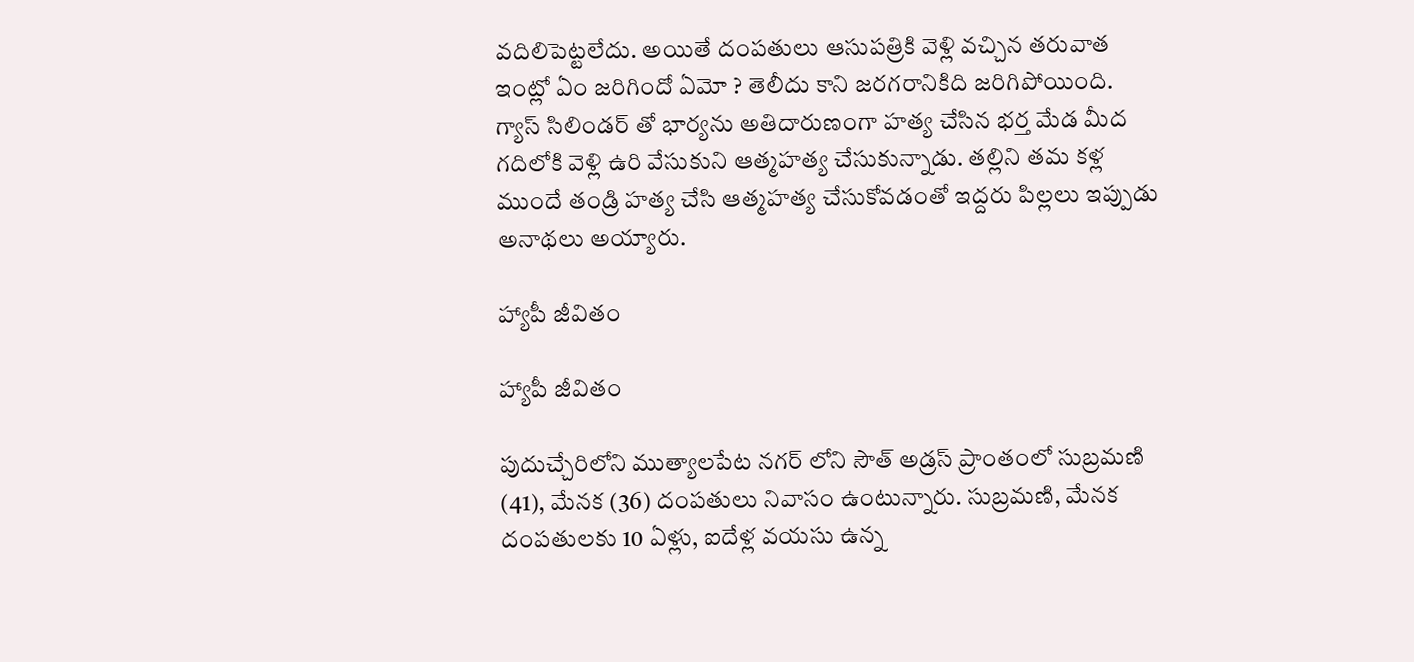వదిలిపెట్టలేదు. అయితే దంపతులు ఆసుపత్రికి వెళ్లి వచ్చిన తరువాత ఇంట్లో ఏం జరిగిందో ఏమో ? తెలీదు కాని జరగరానికిది జరిగిపోయింది. గ్యాస్ సిలిండర్ తో భార్యను అతిదారుణంగా హత్య చేసిన భర్త మేడ మీద గదిలోకి వెళ్లి ఉరి వేసుకుని ఆత్మహత్య చేసుకున్నాడు. తల్లిని తమ కళ్ల ముందే తండ్రి హత్య చేసి ఆత్మహత్య చేసుకోవడంతో ఇద్దరు పిల్లలు ఇప్పుడు అనాథలు అయ్యారు.

హ్యాపీ జీవితం

హ్యాపీ జీవితం

పుదుచ్చేరిలోని ముత్యాలపేట నగర్ లోని సౌత్ అడ్రస్ ప్రాంతంలో సుబ్రమణి (41), మేనక (36) దంపతులు నివాసం ఉంటున్నారు. సుబ్రమణి, మేనక దంపతులకు 10 ఏళ్లు, ఐదేళ్ల వయసు ఉన్న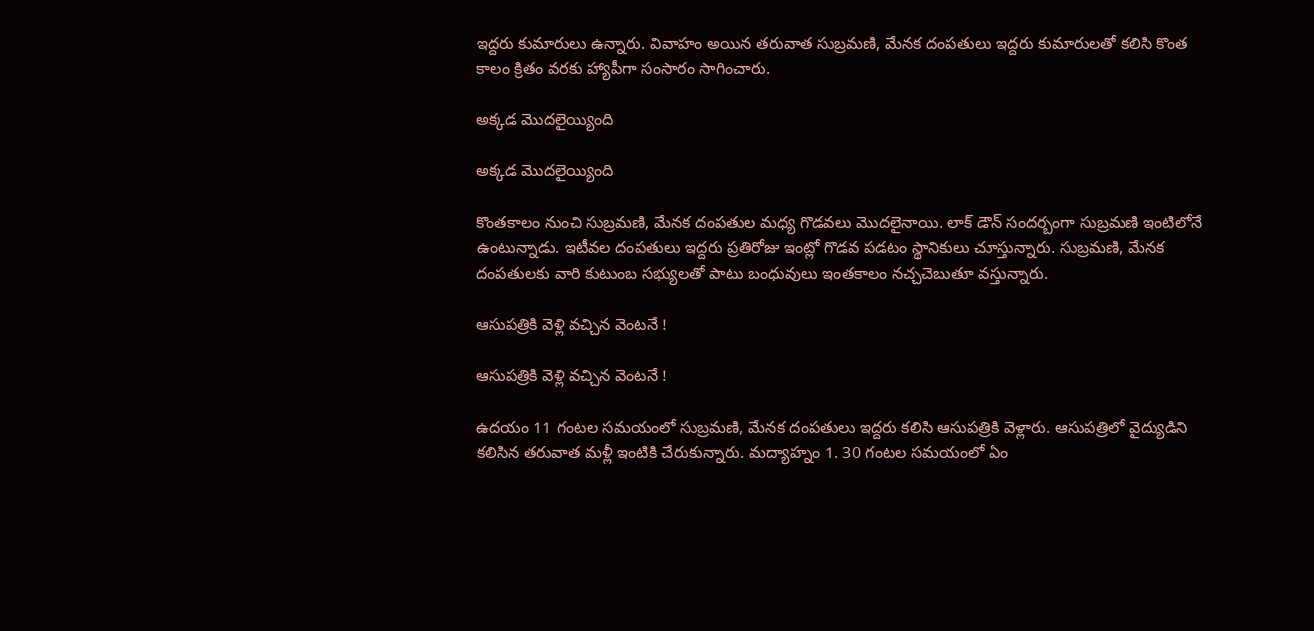ఇద్దరు కుమారులు ఉన్నారు. వివాహం అయిన తరువాత సుబ్రమణి, మేనక దంపతులు ఇద్దరు కుమారులతో కలిసి కొంత కాలం క్రితం వరకు హ్యాపీగా సంసారం సాగించారు.

అక్కడ మొదలైయ్యింది

అక్కడ మొదలైయ్యింది

కొంతకాలం నుంచి సుబ్రమణి, మేనక దంపతుల మధ్య గొడవలు మొదలైనాయి. లాక్ డౌన్ సందర్బంగా సుబ్రమణి ఇంటిలోనే ఉంటున్నాడు. ఇటీవల దంపతులు ఇద్దరు ప్రతిరోజు ఇంట్లో గొడవ పడటం స్థానికులు చూస్తున్నారు. సుబ్రమణి, మేనక దంపతులకు వారి కుటుంబ సభ్యులతో పాటు బంధువులు ఇంతకాలం నచ్చచెబుతూ వస్తున్నారు.

ఆసుపత్రికి వెళ్లి వచ్చిన వెంటనే !

ఆసుపత్రికి వెళ్లి వచ్చిన వెంటనే !

ఉదయం 11 గంటల సమయంలో సుబ్రమణి, మేనక దంపతులు ఇద్దరు కలిసి ఆసుపత్రికి వెళ్లారు. ఆసుపత్రిలో వైద్యుడిని కలిసిన తరువాత మళ్లీ ఇంటికి చేరుకున్నారు. మద్యాహ్నం 1. 30 గంటల సమయంలో ఏం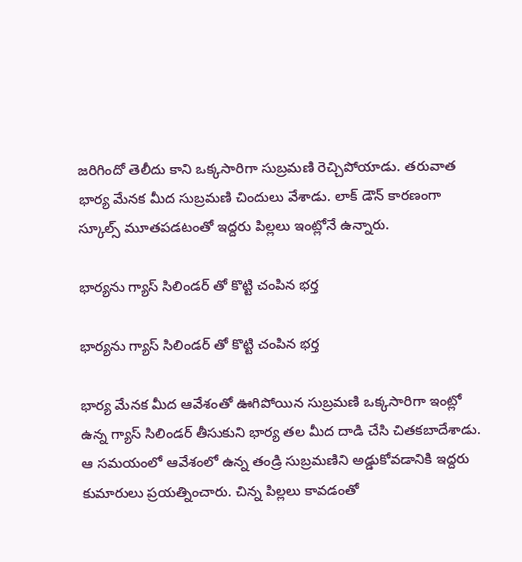జరిగిందో తెలీదు కాని ఒక్కసారిగా సుబ్రమణి రెచ్చిపోయాడు. తరువాత భార్య మేనక మీద సుబ్రమణి చిందులు వేశాడు. లాక్ డౌన్ కారణంగా స్కూల్స్ మూతపడటంతో ఇద్దరు పిల్లలు ఇంట్లోనే ఉన్నారు.

భార్యను గ్యాస్ సిలిండర్ తో కొట్టి చంపిన భర్త

భార్యను గ్యాస్ సిలిండర్ తో కొట్టి చంపిన భర్త

భార్య మేనక మీద ఆవేశంతో ఊగిపోయిన సుబ్రమణి ఒక్కసారిగా ఇంట్లో ఉన్న గ్యాస్ సిలిండర్ తీసుకుని భార్య తల మీద దాడి చేసి చితకబాదేశాడు. ఆ సమయంలో ఆవేశంలో ఉన్న తండ్రి సుబ్రమణిని అడ్డుకోవడానికి ఇద్దరు కుమారులు ప్రయత్నించారు. చిన్న పిల్లలు కావడంతో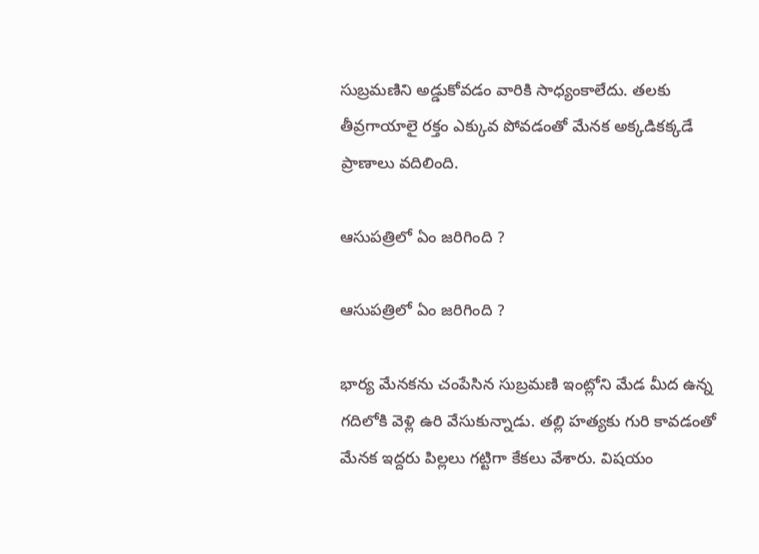సుబ్రమణిని అడ్డుకోవడం వారికి సాధ్యంకాలేదు. తలకు తీవ్రగాయాలై రక్తం ఎక్కువ పోవడంతో మేనక అక్కడికక్కడే ప్రాణాలు వదిలింది.

ఆసుపత్రిలో ఏం జరిగింది ?

ఆసుపత్రిలో ఏం జరిగింది ?

భార్య మేనకను చంపేసిన సుబ్రమణి ఇంట్లోని మేడ మీద ఉన్న గదిలోకి వెళ్లి ఉరి వేసుకున్నాడు. తల్లి హత్యకు గురి కావడంతో మేనక ఇద్దరు పిల్లలు గట్టిగా కేకలు వేశారు. విషయం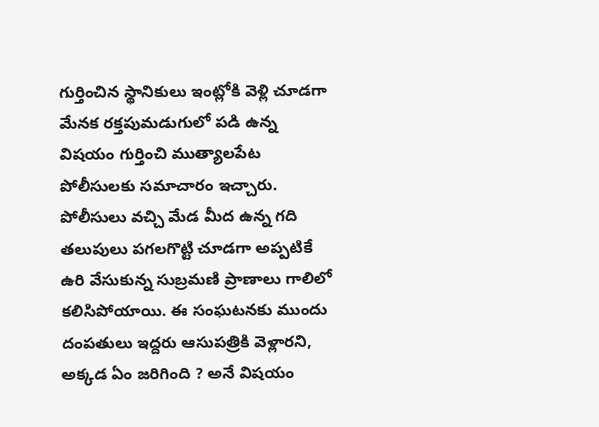గుర్తించిన స్థానికులు ఇంట్లోకి వెళ్లి చూడగా మేనక రక్తపుమడుగులో పడి ఉన్న విషయం గుర్తించి ముత్యాలపేట పోలీసులకు సమాచారం ఇచ్చారు. పోలీసులు వచ్చి మేడ మీద ఉన్న గది తలుపులు పగలగొట్టి చూడగా అప్పటికే ఉరి వేసుకున్న సుబ్రమణి ప్రాణాలు గాలిలో కలిసిపోయాయి. ఈ సంఘటనకు ముందు దంపతులు ఇద్దరు ఆసుపత్రికి వెళ్లారని, అక్కడ ఏం జరిగింది ? అనే విషయం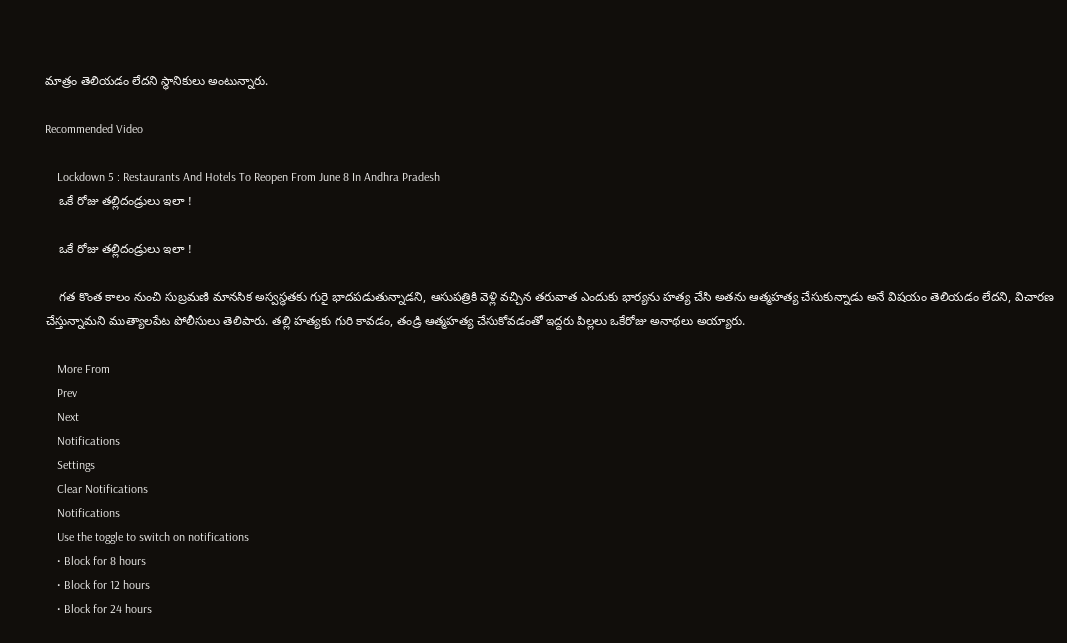మాత్రం తెలియడం లేదని స్థానికులు అంటున్నారు.

Recommended Video

    Lockdown 5 : Restaurants And Hotels To Reopen From June 8 In Andhra Pradesh
    ఒకే రోజు తల్లిదండ్రులు ఇలా !

    ఒకే రోజు తల్లిదండ్రులు ఇలా !

    గత కొంత కాలం నుంచి సుబ్రమణి మానసిక అస్వస్థతకు గురై భాదపడుతున్నాడని, ఆసుపత్రికి వెళ్లి వచ్చిన తరువాత ఎందుకు భార్యను హత్య చేసి అతను ఆత్మహత్య చేసుకున్నాడు అనే విషయం తెలియడం లేదని, విచారణ చేస్తున్నామని ముత్యాలపేట పోలీసులు తెలిపారు. తల్లి హత్యకు గురి కావడం, తండ్రి ఆత్మహత్య చేసుకోవడంతో ఇద్దరు పిల్లలు ఒకేరోజు అనాథలు అయ్యారు.

    More From
    Prev
    Next
    Notifications
    Settings
    Clear Notifications
    Notifications
    Use the toggle to switch on notifications
    • Block for 8 hours
    • Block for 12 hours
    • Block for 24 hours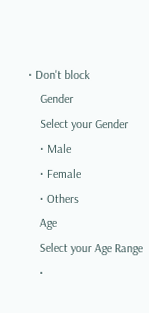• Don't block
    Gender
    Select your Gender
    • Male
    • Female
    • Others
    Age
    Select your Age Range
    •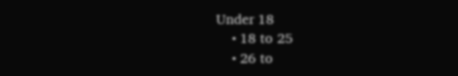Under 18
    • 18 to 25
    • 26 to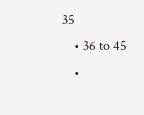35
    • 36 to 45
    •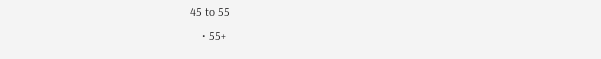45 to 55
    • 55+